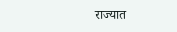राज्यात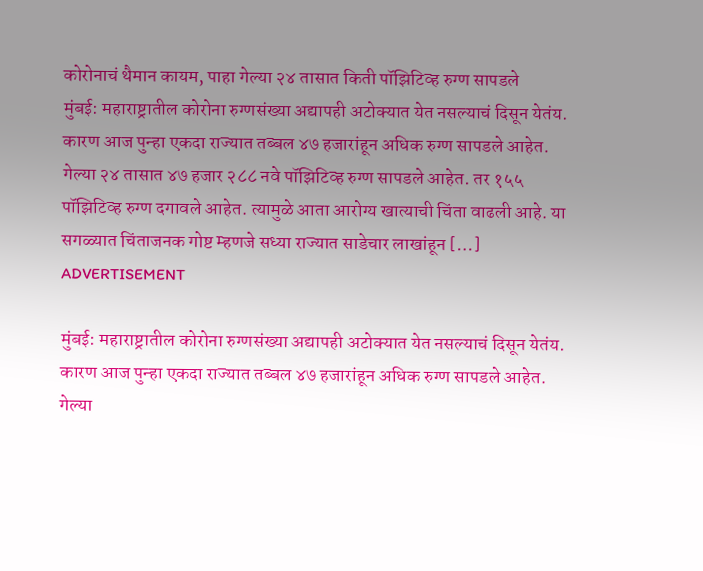कोरोनाचं थैमान कायम, पाहा गेल्या २४ तासात किती पॉझिटिव्ह रुग्ण सापडले
मुंबई: महाराष्ट्रातील कोरोना रुग्णसंख्या अद्यापही अटोक्यात येत नसल्याचं दिसून येतंय. कारण आज पुन्हा एकदा राज्यात तब्बल ४७ हजारांहून अधिक रुग्ण सापडले आहेत. गेल्या २४ तासात ४७ हजार २८८ नवे पॉझिटिव्ह रुग्ण सापडले आहेत. तर १५५ पॉझिटिव्ह रुग्ण दगावले आहेत. त्यामुळे आता आरोग्य खात्याची चिंता वाढली आहे. या सगळ्यात चिंताजनक गोष्ट म्हणजे सध्या राज्यात साडेचार लाखांहून […]
ADVERTISEMENT

मुंबई: महाराष्ट्रातील कोरोना रुग्णसंख्या अद्यापही अटोक्यात येत नसल्याचं दिसून येतंय. कारण आज पुन्हा एकदा राज्यात तब्बल ४७ हजारांहून अधिक रुग्ण सापडले आहेत. गेल्या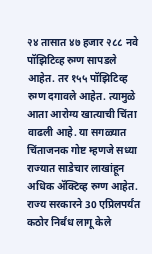२४ तासात ४७ हजार २८८ नवे पॉझिटिव्ह रुग्ण सापडले आहेत. तर १५५ पॉझिटिव्ह रुग्ण दगावले आहेत. त्यामुळे आता आरोग्य खात्याची चिंता वाढली आहे. या सगळ्यात चिंताजनक गोष्ट म्हणजे सध्या राज्यात साडेचार लाखांहून अधिक ॲक्टिव्ह रुग्ण आहेत.
राज्य सरकारने 30 एप्रिलपर्यंत कठोर निर्बंध लागू केले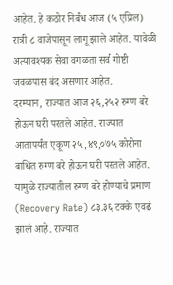आहेत. हे कठोर निर्बंध आज (५ एप्रिल) रात्री ८ वाजेपासून लागू झाले आहेत. यावेळी अत्यावश्यक सेवा वगळता सर्व गोष्टी जवळपास बंद असणार आहेत.
दरम्यान, राज्यात आज २६,२५२ रुग्ण बरे होऊन घरी परतले आहेत. राज्यात आतापर्यंत एकूण २५,४९,०७५ कोरोना बाधित रुग्ण बरे होऊन घरी परतले आहेत. यामुळे राज्यातील रुग्ण बरे होण्याचे प्रमाण (Recovery Rate) ८३.३६ टक्के एवढं झालं आहे. राज्यात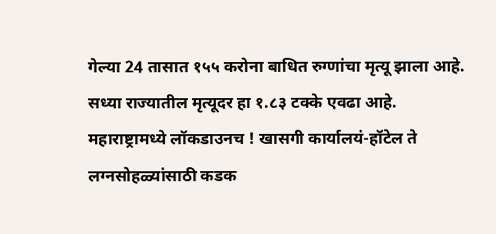गेल्या 24 तासात १५५ करोना बाधित रुग्णांचा मृत्यू झाला आहे. सध्या राज्यातील मृत्यूदर हा १.८३ टक्के एवढा आहे.
महाराष्ट्रामध्ये लॉकडाउनच ! खासगी कार्यालयं-हॉटेल ते लग्नसोहळ्यांसाठी कडक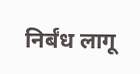निर्बंध लागू